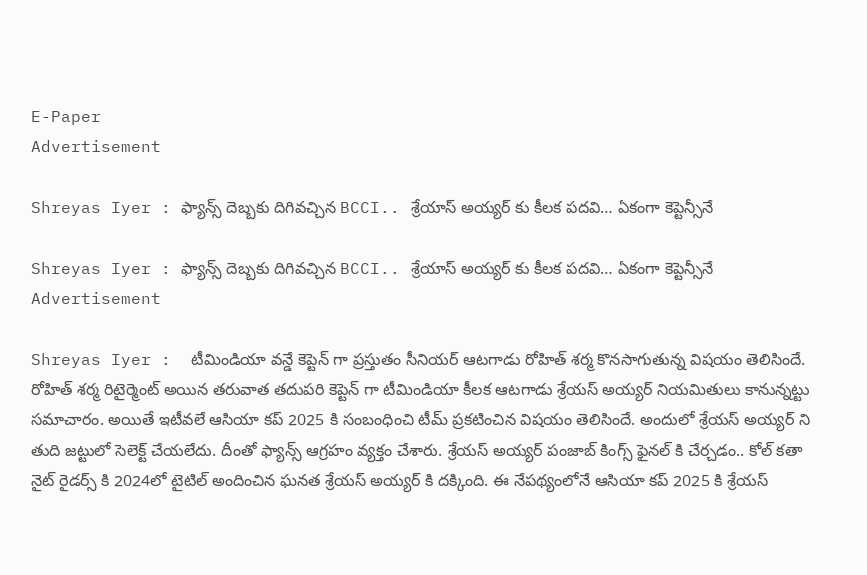E-Paper
Advertisement

Shreyas Iyer : ఫ్యాన్స్ దెబ్బకు దిగివచ్చిన BCCI.. శ్రేయాస్ అయ్యర్ కు కీలక పదవి… ఏకంగా కెప్టెన్సీనే

Shreyas Iyer : ఫ్యాన్స్ దెబ్బకు దిగివచ్చిన BCCI.. శ్రేయాస్ అయ్యర్ కు కీలక పదవి… ఏకంగా కెప్టెన్సీనే
Advertisement

Shreyas Iyer :  టీమిండియా వన్డే కెప్టెన్ గా ప్రస్తుతం సీనియర్ ఆటగాడు రోహిత్ శర్మ కొనసాగుతున్న విషయం తెలిసిందే. రోహిత్ శర్మ రిటైర్మెంట్ అయిన తరువాత తదుపరి కెప్టెన్ గా టీమిండియా కీలక ఆటగాడు శ్రేయస్ అయ్యర్ నియమితులు కానున్నట్టు సమాచారం. అయితే ఇటీవలే ఆసియా కప్ 2025 కి సంబంధించి టీమ్ ప్రకటించిన విషయం తెలిసిందే. అందులో శ్రేయస్ అయ్యర్ ని తుది జట్టులో సెలెక్ట్ చేయలేదు. దీంతో ఫ్యాన్స్ ఆగ్రహం వ్యక్తం చేశారు. శ్రేయస్ అయ్యర్ పంజాబ్ కింగ్స్ ఫైనల్ కి చేర్చడం.. కోల్ కతా నైట్ రైడర్స్ కి 2024లో టైటిల్ అందించిన ఘనత శ్రేయస్ అయ్యర్ కి దక్కింది. ఈ నేపథ్యంలోనే ఆసియా కప్ 2025 కి శ్రేయస్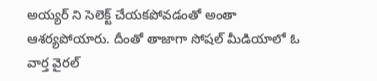అయ్యర్ ని సెలెక్ట్ చేయకపోవడంతో అంతా ఆశర్యపోయారు. దీంతో తాజాగా సోషల్ మీడియాలో ఓ వార్త వైరల్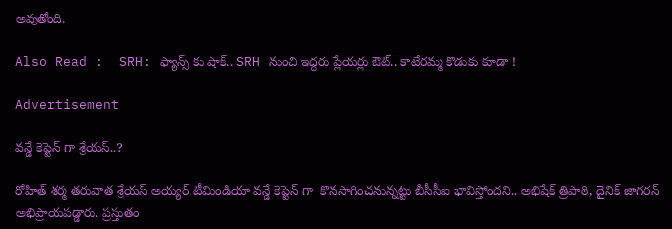అవుతోంది.

Also Read :  SRH: ఫ్యాన్స్ కు షాక్.. SRH నుంచి ఇద్దరు ప్లేయర్లు ఔట్.. కాటేరమ్మ కొడుకు కూడా !

Advertisement

వన్డే కెప్టెన్ గా శ్రేయస్..?

రోహిత్ శర్మ తరువాత శ్రేయస్ అయ్యర్ టీమిండియా వన్డే కెప్టెన్ గా  కొనసాగించనున్నట్టు బీసీసీఐ భావిస్తోందని.. అభిషేక్ త్రిపాఠి, దైనిక్ జాగరన్ అభిప్రాయపడ్డారు. ప్రస్తుతం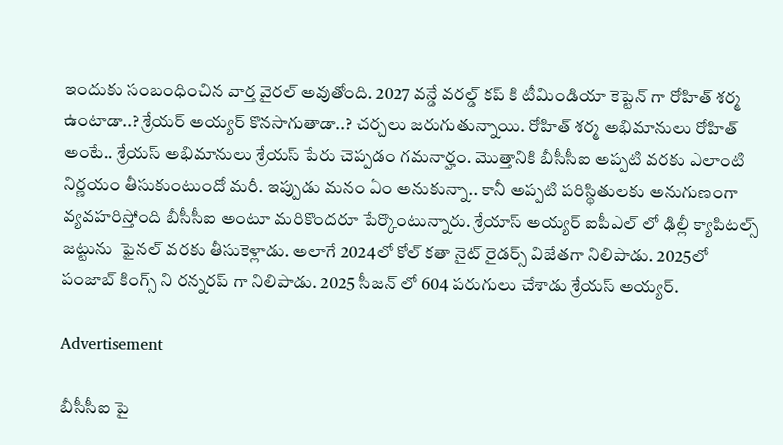ఇందుకు సంబంధించిన వార్త వైరల్ అవుతోంది. 2027 వన్డే వరల్డ్ కప్ కి టీమిండియా కెప్టెన్ గా రోహిత్ శర్మ ఉంటాడా..? శ్రేయర్ అయ్యర్ కొనసాగుతాడా..? చర్చలు జరుగుతున్నాయి. రోహిత్ శర్మ అభిమానులు రోహిత్ అంటే.. శ్రేయస్ అభిమానులు శ్రేయస్ పేరు చెప్పడం గమనార్హం. మొత్తానికి బీసీసీఐ అప్పటి వరకు ఎలాంటి నిర్ణయం తీసుకుంటుందో మరీ. ఇప్పుడు మనం ఏం అనుకున్నా.. కానీ అప్పటి పరిస్థితులకు అనుగుణంగా వ్యవహరిస్తోంది బీసీసీఐ అంటూ మరికొందరూ పేర్కొంటున్నారు. శ్రేయాస్ అయ్యర్ ఐపీఎల్ లో ఢిల్లీ క్యాపిటల్స్ జట్టును  ఫైనల్ వరకు తీసుకెళ్లాడు. అలాగే 2024లో కోల్ కతా నైట్ రైడర్స్ విజేతగా నిలిపాడు. 2025లో పంజాబ్ కింగ్స్ ని రన్నరప్ గా నిలిపాడు. 2025 సీజన్ లో 604 పరుగులు చేశాడు శ్రేయస్ అయ్యర్.

Advertisement

బీసీసీఐ పై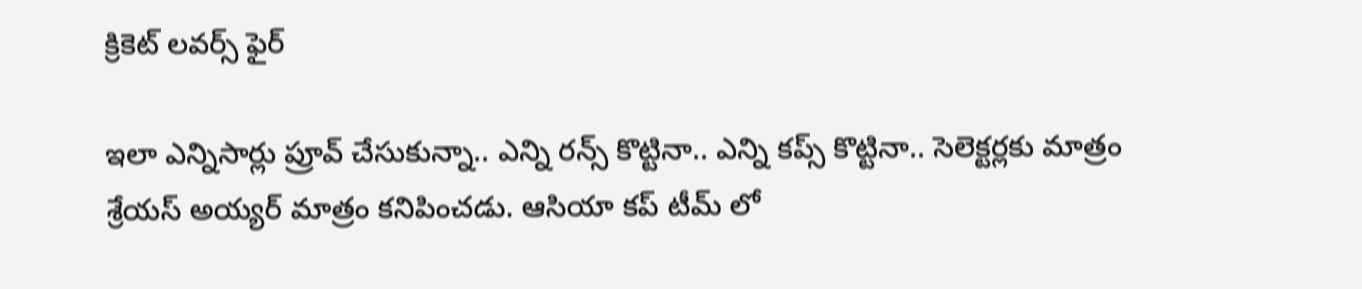క్రికెట్ లవర్స్ ఫైర్

ఇలా ఎన్నిసార్లు ప్రూవ్ చేసుకున్నా.. ఎన్ని రన్స్ కొట్టినా.. ఎన్ని కప్స్ కొట్టినా.. సెలెక్టర్లకు మాత్రం శ్రేయస్ అయ్యర్ మాత్రం కనిపించడు. ఆసియా కప్ టీమ్ లో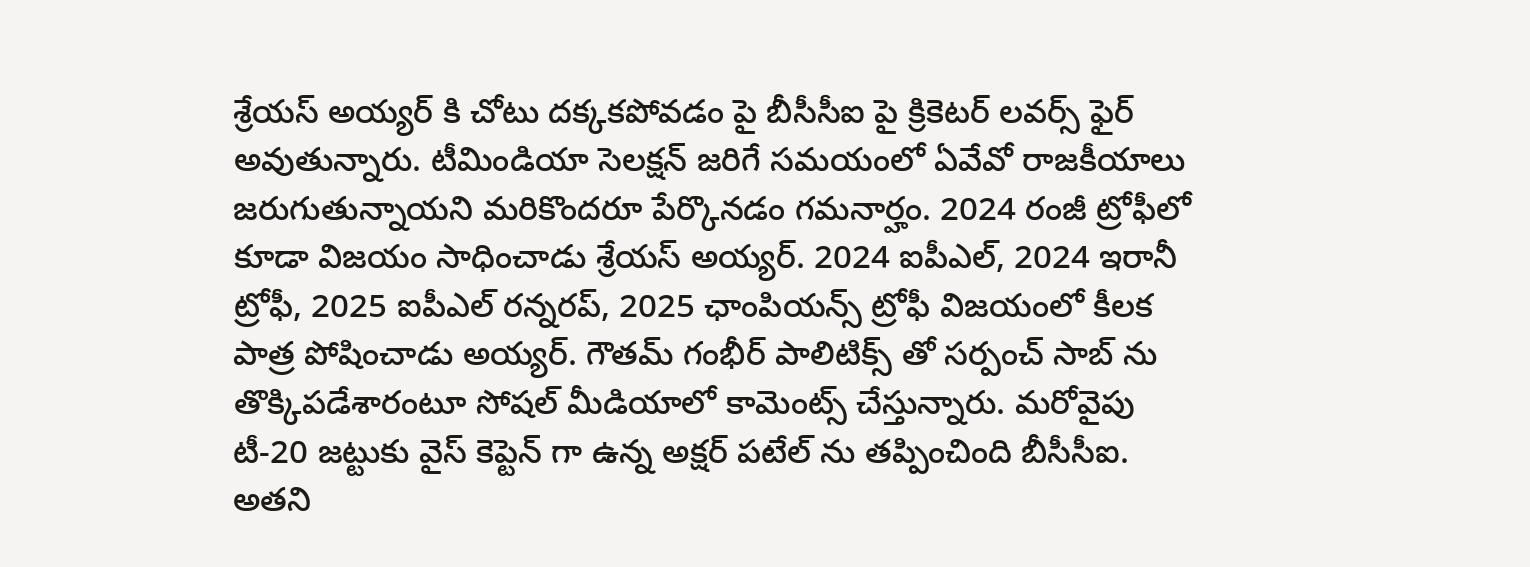శ్రేయస్ అయ్యర్ కి చోటు దక్కకపోవడం పై బీసీసీఐ పై క్రికెటర్ లవర్స్ ఫైర్ అవుతున్నారు. టీమిండియా సెలక్షన్ జరిగే సమయంలో ఏవేవో రాజకీయాలు జరుగుతున్నాయని మరికొందరూ పేర్కొనడం గమనార్హం. 2024 రంజీ ట్రోఫీలో కూడా విజయం సాధించాడు శ్రేయస్ అయ్యర్. 2024 ఐపీఎల్, 2024 ఇరానీ ట్రోఫీ, 2025 ఐపీఎల్ రన్నరప్, 2025 ఛాంపియన్స్ ట్రోఫీ విజయంలో కీలక పాత్ర పోషించాడు అయ్యర్. గౌతమ్ గంభీర్ పాలిటిక్స్ తో సర్పంచ్ సాబ్ ను తొక్కిపడేశారంటూ సోషల్ మీడియాలో కామెంట్స్ చేస్తున్నారు. మరోవైపు టీ-20 జట్టుకు వైస్ కెప్టెన్ గా ఉన్న అక్షర్ పటేల్ ను తప్పించింది బీసీసీఐ. అతని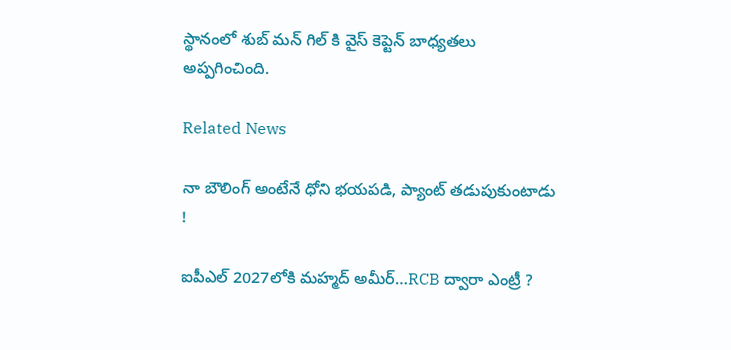స్థానంలో శుబ్ మన్ గిల్ కి వైస్ కెప్టెన్ బాధ్యతలు అప్పగించింది.

Related News

నా బౌలింగ్ అంటేనే ధోని భ‌య‌ప‌డి, ప్యాంట్ త‌డుపుకుంటాడు !

ఐపీఎల్ 2027లోకి మహ్మద్ అమీర్…RCB ద్వారా ఎంట్రీ ?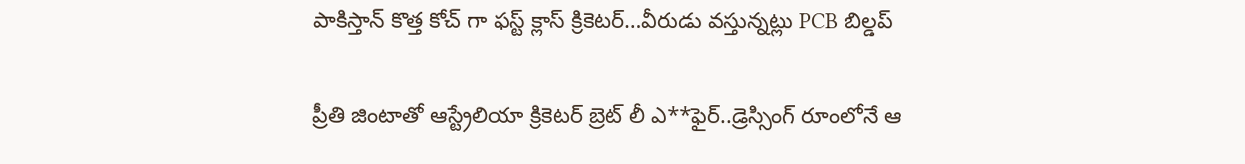పాకిస్తాన్ కొత్త‌ కోచ్ గా ఫ‌స్ట్ క్లాస్ క్రికెట‌ర్‌…వీరుడు వ‌స్తున్న‌ట్లు PCB బిల్డ‌ప్

ప్రీతి జింటాతో ఆస్ట్రేలియా క్రికెట‌ర్‌ బ్రెట్ లీ ఎ**ఫైర్‌..డ్రెస్సింగ్ రూంలోనే ఆ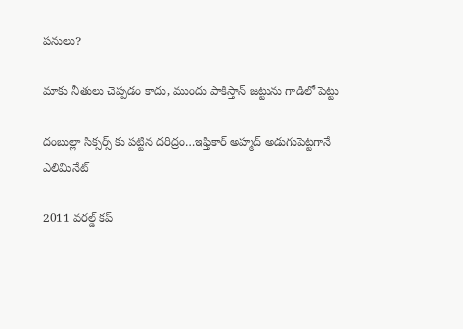ప‌నులు?

మాకు నీతులు చెప్ప‌డం కాదు, ముందు పాకిస్తాన్ జ‌ట్టును గాడిలో పెట్టు

దంబుల్లా సిక్సర్స్ కు ప‌ట్టిన ద‌రిద్రం…ఇఫ్తికార్ అహ్మద్ అడుగుపెట్ట‌గానే ఎలిమినేట్

2011 వ‌ర‌ల్డ్ క‌ప్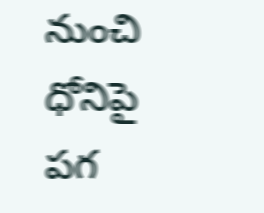నుంచి ధోనిపై ప‌గ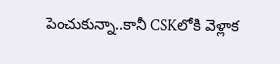పెంచుకున్నా..కానీ CSKలోకి వెళ్లాక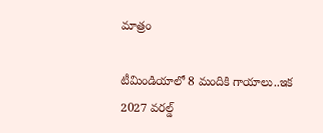మాత్రం

టీమిండియాలో 8 మందికి గాయాలు..ఇక 2027 వ‌ర‌ల్డ్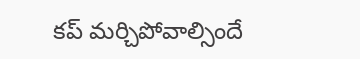క‌ప్ మ‌ర్చిపోవాల్సిందే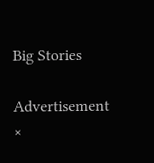Big Stories

Advertisement
×